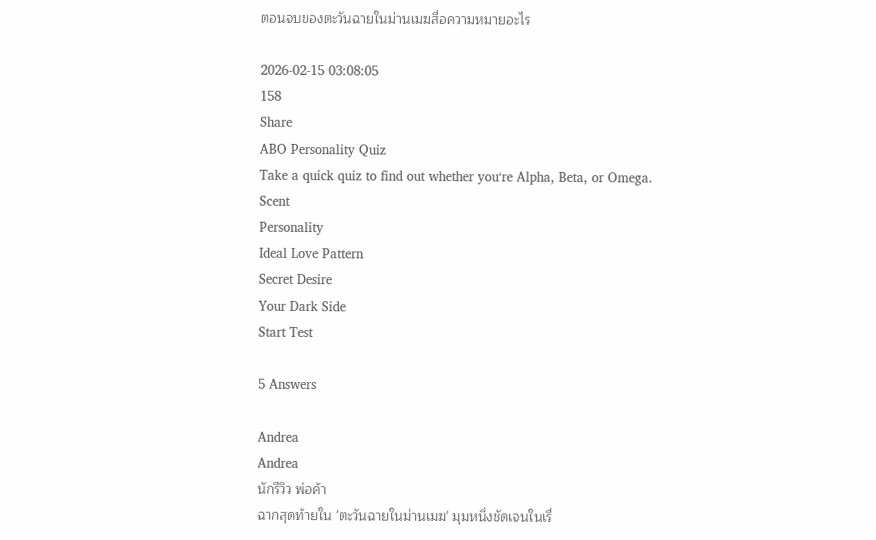ตอนจบของตะวันฉายในม่านเมฆสื่อความหมายอะไร

2026-02-15 03:08:05
158
Share
ABO Personality Quiz
Take a quick quiz to find out whether you‘re Alpha, Beta, or Omega.
Scent
Personality
Ideal Love Pattern
Secret Desire
Your Dark Side
Start Test

5 Answers

Andrea
Andrea
นักรีวิว พ่อค้า
ฉากสุดท้ายใน 'ตะวันฉายในม่านเมฆ' มุมหนึ่งชัดเจนในเรื่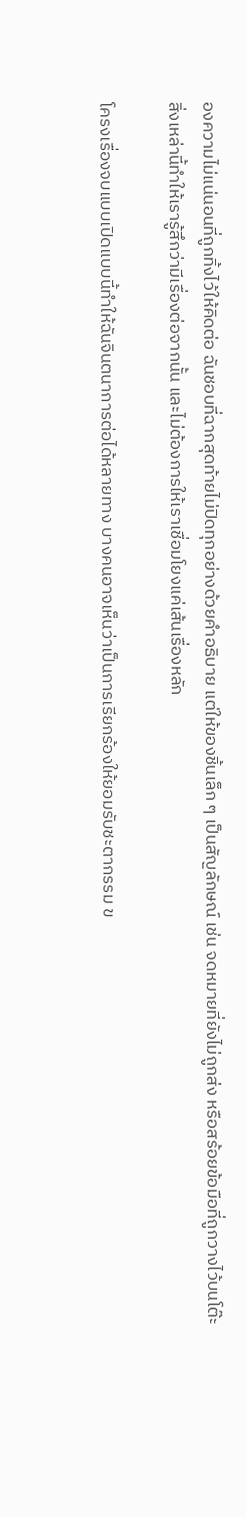องความไม่แน่นอนที่ถูกทิ้งไว้ให้คิดต่อ ฉันชอบที่ฉากสุดท้ายไม่ปิดทุกอย่างด้วยคำอธิบาย แต่ให้ของชิ้นเล็ก ๆ เป็นสัญลักษณ์ เช่น จดหมายที่ยังไม่ถูกส่ง หรือสร้อยข้อมือที่ถูกวางไว้บนโต๊ะ สิ่งเหล่านี้ทำให้เรารู้สึกว่ามีเรื่องต่อจากนั้น และไม่ต้องการให้เราเชื่อมโยงแค่เส้นเรื่องหลัก

โครงเรื่องจบแบบเปิดแบบนี้ทำให้ฉันจินตนาการต่อได้หลายทาง บางคนอาจเห็นว่าเป็นการเรียกร้องให้ยอมรับชะตากรรม ข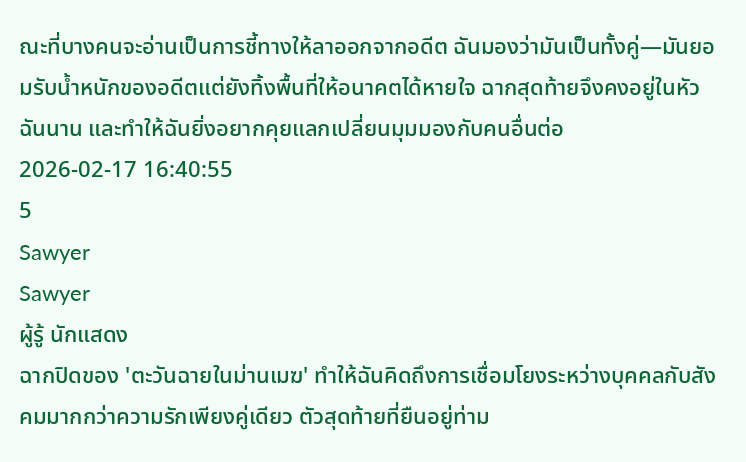ณะที่บางคนจะอ่านเป็นการชี้ทางให้ลาออกจากอดีต ฉันมองว่ามันเป็นทั้งคู่—มันยอมรับน้ำหนักของอดีตแต่ยังทิ้งพื้นที่ให้อนาคตได้หายใจ ฉากสุดท้ายจึงคงอยู่ในหัวฉันนาน และทำให้ฉันยิ่งอยากคุยแลกเปลี่ยนมุมมองกับคนอื่นต่อ
2026-02-17 16:40:55
5
Sawyer
Sawyer
ผู้รู้ นักแสดง
ฉากปิดของ 'ตะวันฉายในม่านเมฆ' ทำให้ฉันคิดถึงการเชื่อมโยงระหว่างบุคคลกับสังคมมากกว่าความรักเพียงคู่เดียว ตัวสุดท้ายที่ยืนอยู่ท่าม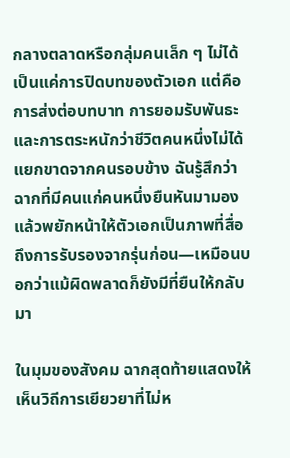กลางตลาดหรือกลุ่มคนเล็ก ๆ ไม่ได้เป็นแค่การปิดบทของตัวเอก แต่คือการส่งต่อบทบาท การยอมรับพันธะ และการตระหนักว่าชีวิตคนหนึ่งไม่ได้แยกขาดจากคนรอบข้าง ฉันรู้สึกว่าฉากที่มีคนแก่คนหนึ่งยืนหันมามองแล้วพยักหน้าให้ตัวเอกเป็นภาพที่สื่อถึงการรับรองจากรุ่นก่อน—เหมือนบอกว่าแม้ผิดพลาดก็ยังมีที่ยืนให้กลับมา

ในมุมของสังคม ฉากสุดท้ายแสดงให้เห็นวิถีการเยียวยาที่ไม่ห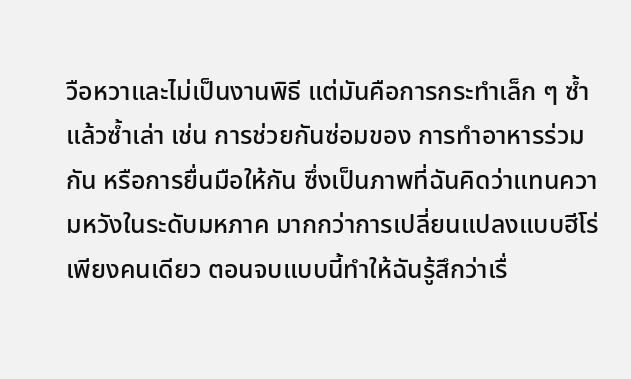วือหวาและไม่เป็นงานพิธี แต่มันคือการกระทำเล็ก ๆ ซ้ำแล้วซ้ำเล่า เช่น การช่วยกันซ่อมของ การทำอาหารร่วมกัน หรือการยื่นมือให้กัน ซึ่งเป็นภาพที่ฉันคิดว่าแทนความหวังในระดับมหภาค มากกว่าการเปลี่ยนแปลงแบบฮีโร่เพียงคนเดียว ตอนจบแบบนี้ทำให้ฉันรู้สึกว่าเรื่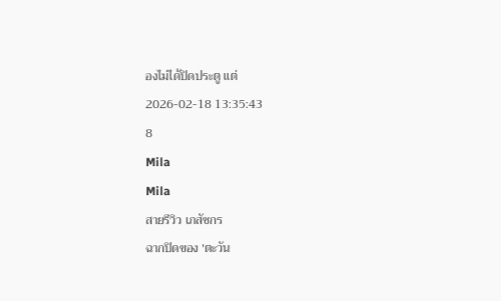องไม่ได้ปิดประตู แต่
2026-02-18 13:35:43
8
Mila
Mila
สายรีวิว เภสัชกร
ฉากปิดของ 'ตะวัน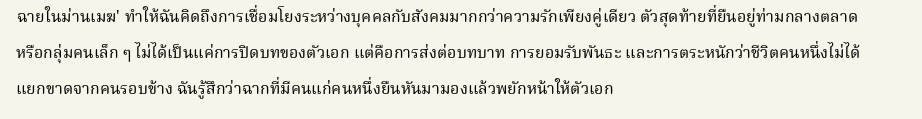ฉายในม่านเมฆ' ทำให้ฉันคิดถึงการเชื่อมโยงระหว่างบุคคลกับสังคมมากกว่าความรักเพียงคู่เดียว ตัวสุดท้ายที่ยืนอยู่ท่ามกลางตลาดหรือกลุ่มคนเล็ก ๆ ไม่ได้เป็นแค่การปิดบทของตัวเอก แต่คือการส่งต่อบทบาท การยอมรับพันธะ และการตระหนักว่าชีวิตคนหนึ่งไม่ได้แยกขาดจากคนรอบข้าง ฉันรู้สึกว่าฉากที่มีคนแก่คนหนึ่งยืนหันมามองแล้วพยักหน้าให้ตัวเอก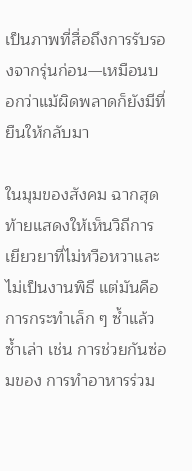เป็นภาพที่สื่อถึงการรับรองจากรุ่นก่อน—เหมือนบอกว่าแม้ผิดพลาดก็ยังมีที่ยืนให้กลับมา

ในมุมของสังคม ฉากสุดท้ายแสดงให้เห็นวิถีการเยียวยาที่ไม่หวือหวาและไม่เป็นงานพิธี แต่มันคือการกระทำเล็ก ๆ ซ้ำแล้วซ้ำเล่า เช่น การช่วยกันซ่อมของ การทำอาหารร่วม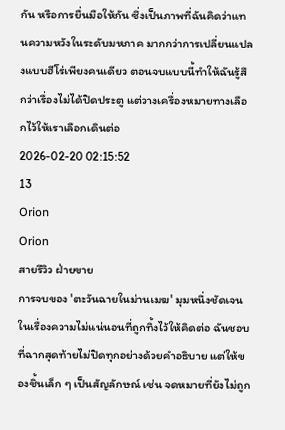กัน หรือการยื่นมือให้กัน ซึ่งเป็นภาพที่ฉันคิดว่าแทนความหวังในระดับมหภาค มากกว่าการเปลี่ยนแปลงแบบฮีโร่เพียงคนเดียว ตอนจบแบบนี้ทำให้ฉันรู้สึกว่าเรื่องไม่ได้ปิดประตู แต่วางเครื่องหมายทางเลือกไว้ให้เราเลือกเดินต่อ
2026-02-20 02:15:52
13
Orion
Orion
สายรีวิว ฝ่ายขาย
การจบของ 'ตะวันฉายในม่านเมฆ' มุมหนึ่งชัดเจนในเรื่องความไม่แน่นอนที่ถูกทิ้งไว้ให้คิดต่อ ฉันชอบที่ฉากสุดท้ายไม่ปิดทุกอย่างด้วยคำอธิบาย แต่ให้ของชิ้นเล็ก ๆ เป็นสัญลักษณ์ เช่น จดหมายที่ยังไม่ถูก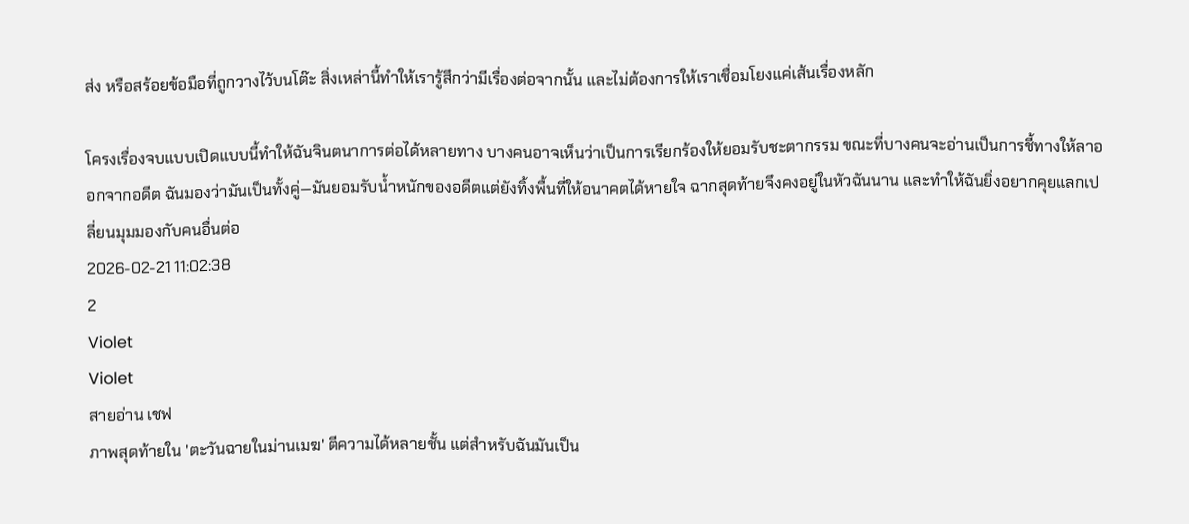ส่ง หรือสร้อยข้อมือที่ถูกวางไว้บนโต๊ะ สิ่งเหล่านี้ทำให้เรารู้สึกว่ามีเรื่องต่อจากนั้น และไม่ต้องการให้เราเชื่อมโยงแค่เส้นเรื่องหลัก

โครงเรื่องจบแบบเปิดแบบนี้ทำให้ฉันจินตนาการต่อได้หลายทาง บางคนอาจเห็นว่าเป็นการเรียกร้องให้ยอมรับชะตากรรม ขณะที่บางคนจะอ่านเป็นการชี้ทางให้ลาออกจากอดีต ฉันมองว่ามันเป็นทั้งคู่—มันยอมรับน้ำหนักของอดีตแต่ยังทิ้งพื้นที่ให้อนาคตได้หายใจ ฉากสุดท้ายจึงคงอยู่ในหัวฉันนาน และทำให้ฉันยิ่งอยากคุยแลกเปลี่ยนมุมมองกับคนอื่นต่อ
2026-02-21 11:02:38
2
Violet
Violet
สายอ่าน เชฟ
ภาพสุดท้ายใน 'ตะวันฉายในม่านเมฆ' ตีความได้หลายชั้น แต่สำหรับฉันมันเป็น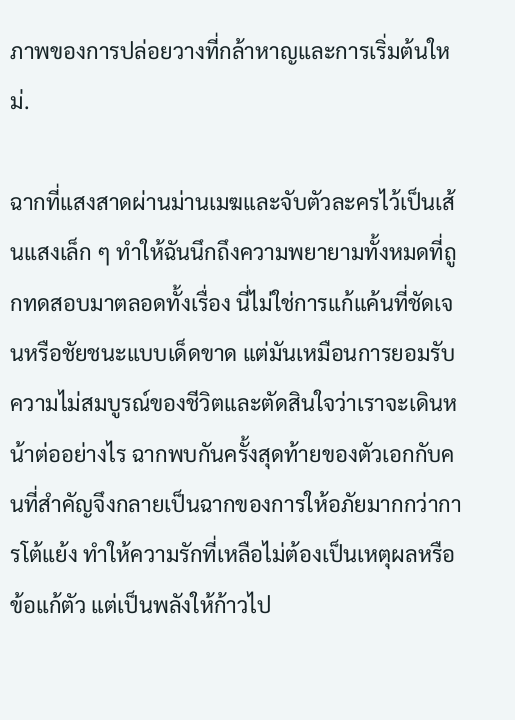ภาพของการปล่อยวางที่กล้าหาญและการเริ่มต้นใหม่.

ฉากที่แสงสาดผ่านม่านเมฆและจับตัวละครไว้เป็นเส้นแสงเล็ก ๆ ทำให้ฉันนึกถึงความพยายามทั้งหมดที่ถูกทดสอบมาตลอดทั้งเรื่อง นี่ไม่ใช่การแก้แค้นที่ชัดเจนหรือชัยชนะแบบเด็ดขาด แต่มันเหมือนการยอมรับความไม่สมบูรณ์ของชีวิตและตัดสินใจว่าเราจะเดินหน้าต่ออย่างไร ฉากพบกันครั้งสุดท้ายของตัวเอกกับคนที่สำคัญจึงกลายเป็นฉากของการให้อภัยมากกว่าการโต้แย้ง ทำให้ความรักที่เหลือไม่ต้องเป็นเหตุผลหรือข้อแก้ตัว แต่เป็นพลังให้ก้าวไป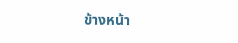ข้างหน้า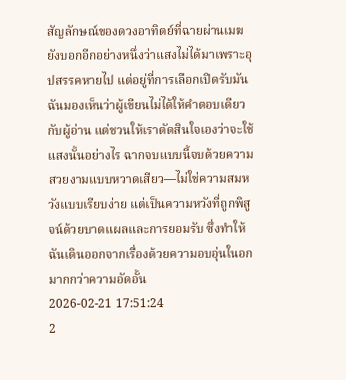สัญลักษณ์ของดวงอาทิตย์ที่ฉายผ่านเมฆยังบอกอีกอย่างหนึ่งว่าแสงไม่ได้มาเพราะอุปสรรคหายไป แต่อยู่ที่การเลือกเปิดรับมัน ฉันมองเห็นว่าผู้เขียนไม่ได้ให้คำตอบเดียวกับผู้อ่าน แต่ชวนให้เราตัดสินใจเองว่าจะใช้แสงนั้นอย่างไร ฉากจบแบบนี้จบด้วยความสวยงามแบบหวาดเสียว—ไม่ใช่ความสมหวังแบบเรียบง่าย แต่เป็นความหวังที่ถูกพิสูจน์ด้วยบาดแผลและการยอมรับ ซึ่งทำให้ฉันเดินออกจากเรื่องด้วยความอบอุ่นในอกมากกว่าความอัดอั้น
2026-02-21 17:51:24
2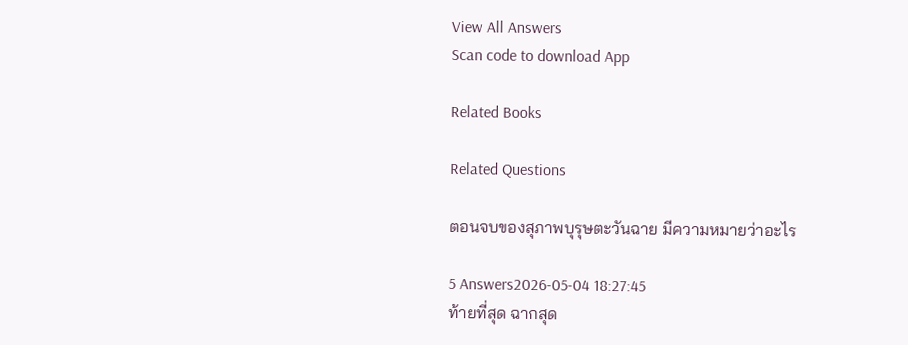View All Answers
Scan code to download App

Related Books

Related Questions

ตอนจบของสุภาพบุรุษตะวันฉาย มีความหมายว่าอะไร

5 Answers2026-05-04 18:27:45
ท้ายที่สุด ฉากสุด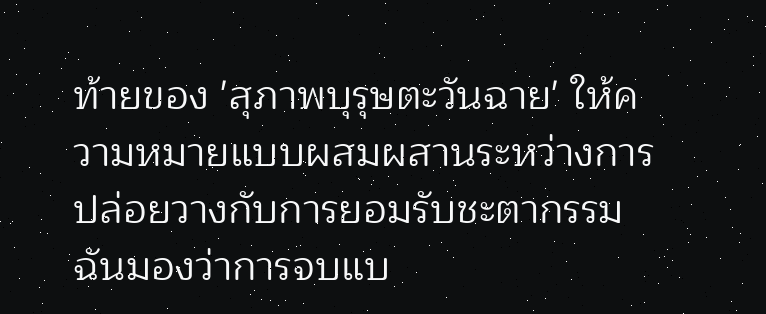ท้ายของ 'สุภาพบุรุษตะวันฉาย' ให้ความหมายแบบผสมผสานระหว่างการปล่อยวางกับการยอมรับชะตากรรม ฉันมองว่าการจบแบ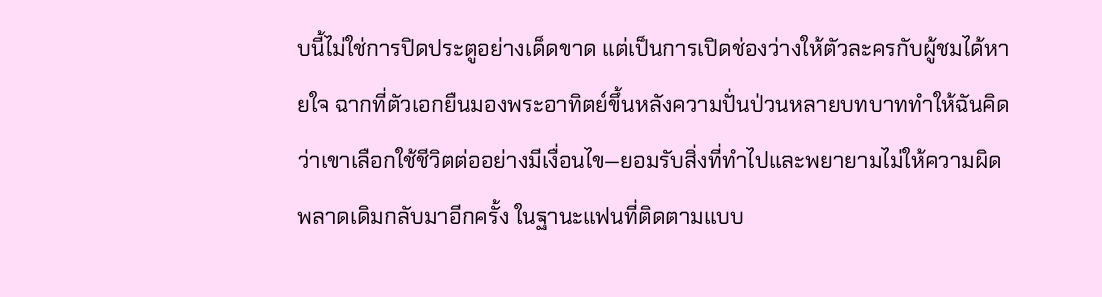บนี้ไม่ใช่การปิดประตูอย่างเด็ดขาด แต่เป็นการเปิดช่องว่างให้ตัวละครกับผู้ชมได้หายใจ ฉากที่ตัวเอกยืนมองพระอาทิตย์ขึ้นหลังความปั่นป่วนหลายบทบาททำให้ฉันคิดว่าเขาเลือกใช้ชีวิตต่ออย่างมีเงื่อนไข—ยอมรับสิ่งที่ทำไปและพยายามไม่ให้ความผิดพลาดเดิมกลับมาอีกครั้ง ในฐานะแฟนที่ติดตามแบบ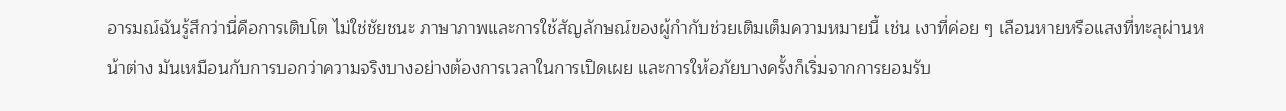อารมณ์ฉันรู้สึกว่านี่คือการเติบโต ไม่ใช่ชัยชนะ ภาษาภาพและการใช้สัญลักษณ์ของผู้กำกับช่วยเติมเต็มความหมายนี้ เช่น เงาที่ค่อย ๆ เลือนหายหรือแสงที่ทะลุผ่านหน้าต่าง มันเหมือนกับการบอกว่าความจริงบางอย่างต้องการเวลาในการเปิดเผย และการให้อภัยบางครั้งก็เริ่มจากการยอมรับ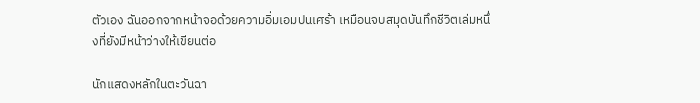ตัวเอง ฉันออกจากหน้าจอด้วยความอิ่มเอมปนเศร้า เหมือนจบสมุดบันทึกชีวิตเล่มหนึ่งที่ยังมีหน้าว่างให้เขียนต่อ

นักแสดงหลักในตะวันฉา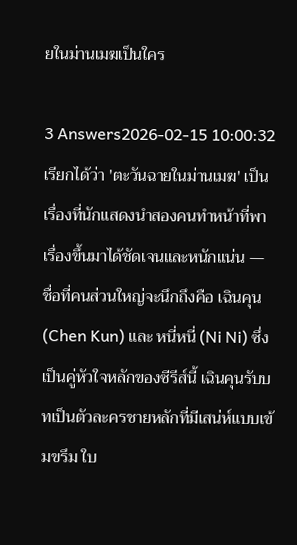ยในม่านเมฆเป็นใคร

3 Answers2026-02-15 10:00:32
เรียกได้ว่า 'ตะวันฉายในม่านเมฆ' เป็นเรื่องที่นักแสดงนำสองคนทำหน้าที่พาเรื่องขึ้นมาได้ชัดเจนและหนักแน่น — ชื่อที่คนส่วนใหญ่จะนึกถึงคือ เฉินคุน (Chen Kun) และ หนี่หนี่ (Ni Ni) ซึ่งเป็นคู่หัวใจหลักของซีรีส์นี้ เฉินคุนรับบทเป็นตัวละครชายหลักที่มีเสน่ห์แบบเข้มขรึม ใบ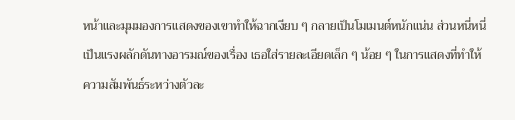หน้าและมุมมองการแสดงของเขาทำให้ฉากเงียบ ๆ กลายเป็นโมเมนต์หนักแน่น ส่วนหนี่หนี่เป็นแรงผลักดันทางอารมณ์ของเรื่อง เธอใส่รายละเอียดเล็ก ๆ น้อย ๆ ในการแสดงที่ทำให้ความสัมพันธ์ระหว่างตัวละ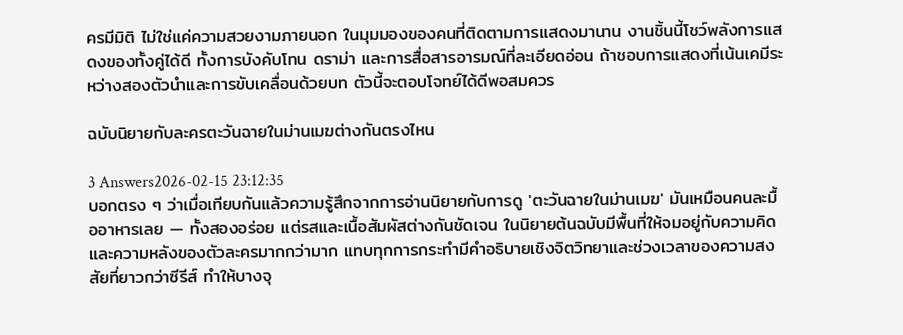ครมีมิติ ไม่ใช่แค่ความสวยงามภายนอก ในมุมมองของคนที่ติดตามการแสดงมานาน งานชิ้นนี้โชว์พลังการแสดงของทั้งคู่ได้ดี ทั้งการบังคับโทน ดราม่า และการสื่อสารอารมณ์ที่ละเอียดอ่อน ถ้าชอบการแสดงที่เน้นเคมีระหว่างสองตัวนำและการขับเคลื่อนด้วยบท ตัวนี้จะตอบโจทย์ได้ดีพอสมควร

ฉบับนิยายกับละครตะวันฉายในม่านเมฆต่างกันตรงไหน

3 Answers2026-02-15 23:12:35
บอกตรง ๆ ว่าเมื่อเทียบกันแล้วความรู้สึกจากการอ่านนิยายกับการดู 'ตะวันฉายในม่านเมฆ' มันเหมือนคนละมื้ออาหารเลย — ทั้งสองอร่อย แต่รสและเนื้อสัมผัสต่างกันชัดเจน ในนิยายต้นฉบับมีพื้นที่ให้จมอยู่กับความคิดและความหลังของตัวละครมากกว่ามาก แทบทุกการกระทำมีคำอธิบายเชิงจิตวิทยาและช่วงเวลาของความสงสัยที่ยาวกว่าซีรีส์ ทำให้บางจุ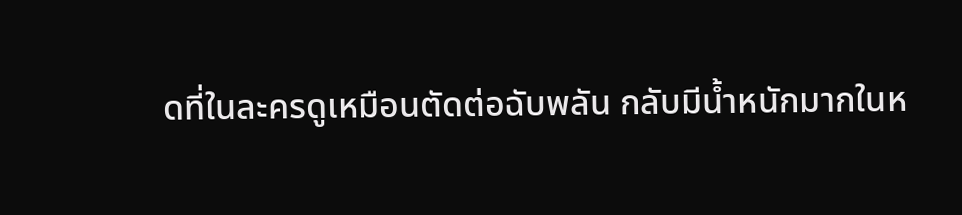ดที่ในละครดูเหมือนตัดต่อฉับพลัน กลับมีน้ำหนักมากในห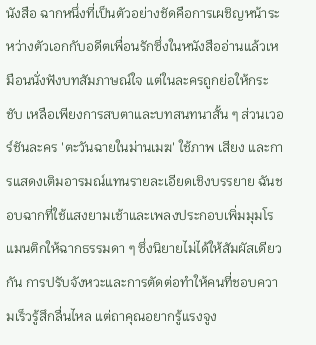นังสือ ฉากหนึ่งที่เป็นตัวอย่างชัดคือการเผชิญหน้าระหว่างตัวเอกกับอดีตเพื่อนรักซึ่งในหนังสืออ่านแล้วเหมือนนั่งฟังบทสัมภาษณ์ใจ แต่ในละครถูกย่อให้กระชับ เหลือเพียงการสบตาและบทสนทนาสั้น ๆ ส่วนเวอร์ชันละคร 'ตะวันฉายในม่านเมฆ' ใช้ภาพ เสียง และการแสดงเติมอารมณ์แทนรายละเอียดเชิงบรรยาย ฉันชอบฉากที่ใช้แสงยามเช้าและเพลงประกอบเพิ่มมุมโรแมนติกให้ฉากธรรมดา ๆ ซึ่งนิยายไม่ได้ให้สัมผัสเดียวกัน การปรับจังหวะและการตัดต่อทำให้คนที่ชอบความเร็วรู้สึกลื่นไหล แต่ถาคุณอยากรู้แรงจูง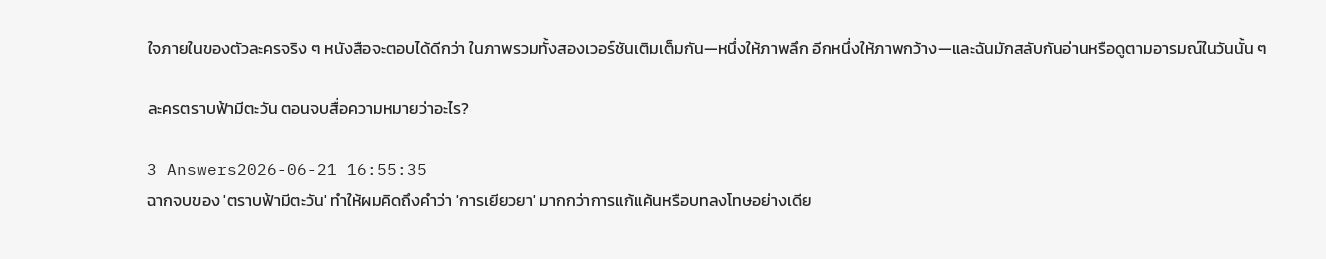ใจภายในของตัวละครจริง ๆ หนังสือจะตอบได้ดีกว่า ในภาพรวมทั้งสองเวอร์ชันเติมเต็มกัน—หนึ่งให้ภาพลึก อีกหนึ่งให้ภาพกว้าง—และฉันมักสลับกันอ่านหรือดูตามอารมณ์ในวันนั้น ๆ

ละครตราบฟ้ามีตะวัน ตอนจบสื่อความหมายว่าอะไร?

3 Answers2026-06-21 16:55:35
ฉากจบของ 'ตราบฟ้ามีตะวัน' ทำให้ผมคิดถึงคำว่า 'การเยียวยา' มากกว่าการแก้แค้นหรือบทลงโทษอย่างเดีย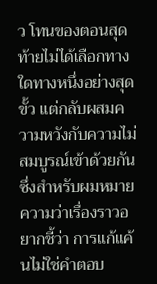ว โทนของตอนสุดท้ายไม่ได้เลือกทางใดทางหนึ่งอย่างสุดขั้ว แต่กลับผสมความหวังกับความไม่สมบูรณ์เข้าด้วยกัน ซึ่งสำหรับผมหมายความว่าเรื่องราวอยากชี้ว่า การแก้แค้นไม่ใช่คำตอบ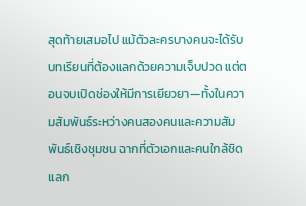สุดท้ายเสมอไป แม้ตัวละครบางคนจะได้รับบทเรียนที่ต้องแลกด้วยความเจ็บปวด แต่ตอนจบเปิดช่องให้มีการเยียวยา—ทั้งในความสัมพันธ์ระหว่างคนสองคนและความสัมพันธ์เชิงชุมชน ฉากที่ตัวเอกและคนใกล้ชิดแลก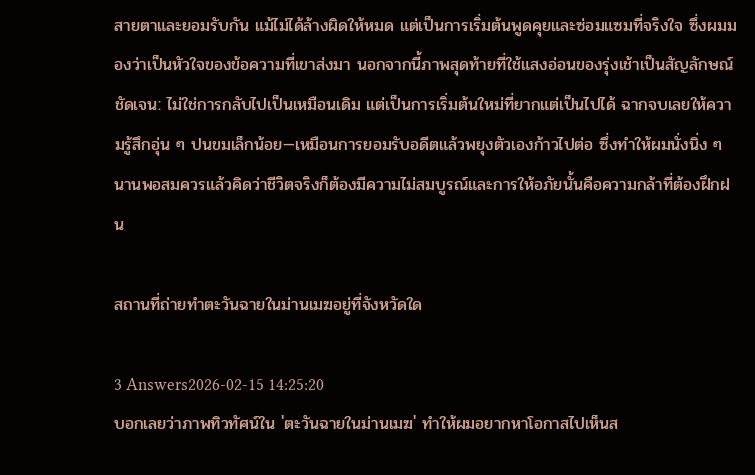สายตาและยอมรับกัน แม้ไม่ได้ล้างผิดให้หมด แต่เป็นการเริ่มต้นพูดคุยและซ่อมแซมที่จริงใจ ซึ่งผมมองว่าเป็นหัวใจของข้อความที่เขาส่งมา นอกจากนี้ภาพสุดท้ายที่ใช้แสงอ่อนของรุ่งเช้าเป็นสัญลักษณ์ชัดเจน: ไม่ใช่การกลับไปเป็นเหมือนเดิม แต่เป็นการเริ่มต้นใหม่ที่ยากแต่เป็นไปได้ ฉากจบเลยให้ความรู้สึกอุ่น ๆ ปนขมเล็กน้อย—เหมือนการยอมรับอดีตแล้วพยุงตัวเองก้าวไปต่อ ซึ่งทำให้ผมนั่งนิ่ง ๆ นานพอสมควรแล้วคิดว่าชีวิตจริงก็ต้องมีความไม่สมบูรณ์และการให้อภัยนั้นคือความกล้าที่ต้องฝึกฝน

สถานที่ถ่ายทำตะวันฉายในม่านเมฆอยู่ที่จังหวัดใด

3 Answers2026-02-15 14:25:20
บอกเลยว่าภาพทิวทัศน์ใน 'ตะวันฉายในม่านเมฆ' ทำให้ผมอยากหาโอกาสไปเห็นส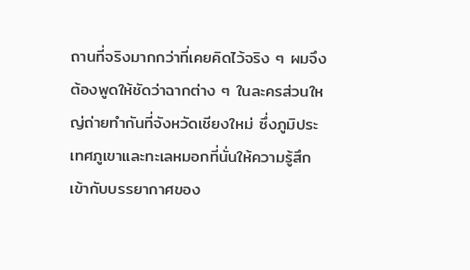ถานที่จริงมากกว่าที่เคยคิดไว้จริง ๆ ผมจึงต้องพูดให้ชัดว่าฉากต่าง ๆ ในละครส่วนใหญ่ถ่ายทำกันที่จังหวัดเชียงใหม่ ซึ่งภูมิประเทศภูเขาและทะเลหมอกที่นั่นให้ความรู้สึกเข้ากับบรรยากาศของ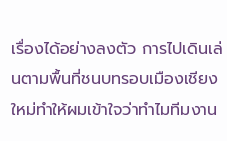เรื่องได้อย่างลงตัว การไปเดินเล่นตามพื้นที่ชนบทรอบเมืองเชียงใหม่ทำให้ผมเข้าใจว่าทำไมทีมงาน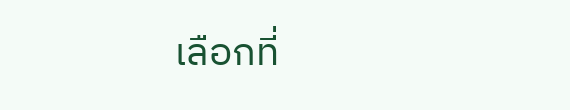เลือกที่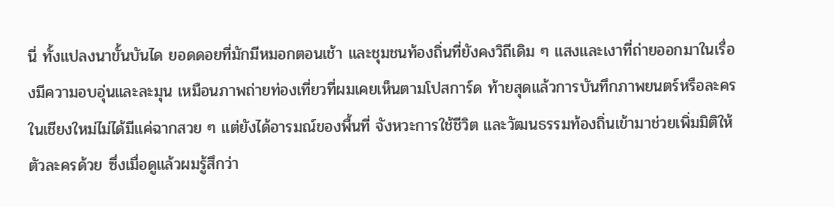นี่ ทั้งแปลงนาขั้นบันได ยอดดอยที่มักมีหมอกตอนเช้า และชุมชนท้องถิ่นที่ยังคงวิถีเดิม ๆ แสงและเงาที่ถ่ายออกมาในเรื่องมีความอบอุ่นและละมุน เหมือนภาพถ่ายท่องเที่ยวที่ผมเคยเห็นตามโปสการ์ด ท้ายสุดแล้วการบันทึกภาพยนตร์หรือละครในเชียงใหม่ไม่ได้มีแค่ฉากสวย ๆ แต่ยังได้อารมณ์ของพื้นที่ จังหวะการใช้ชีวิต และวัฒนธรรมท้องถิ่นเข้ามาช่วยเพิ่มมิติให้ตัวละครด้วย ซึ่งเมื่อดูแล้วผมรู้สึกว่า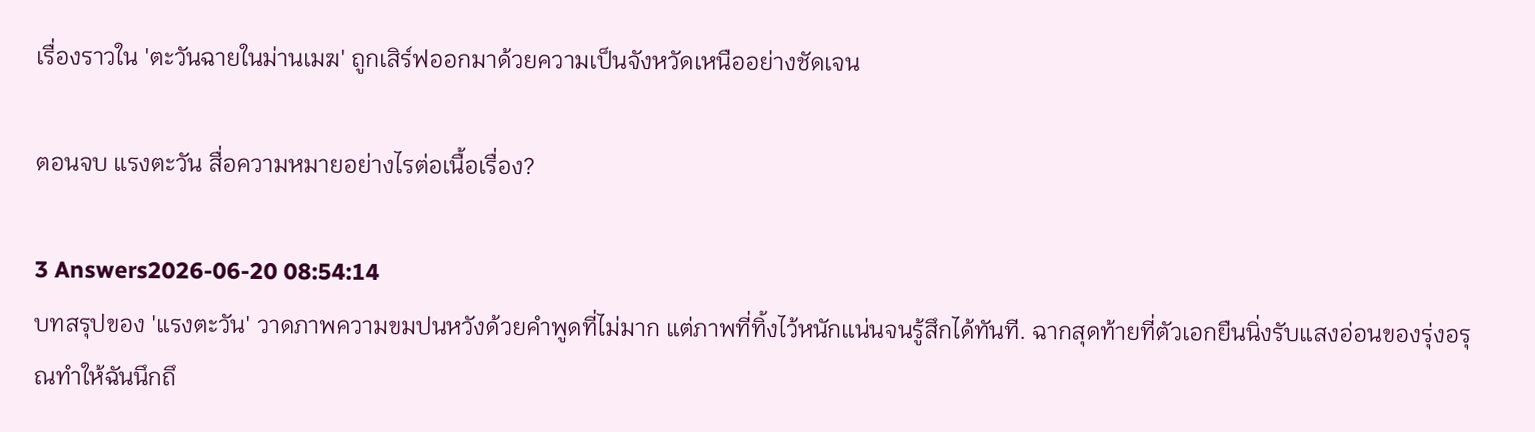เรื่องราวใน 'ตะวันฉายในม่านเมฆ' ถูกเสิร์ฟออกมาด้วยความเป็นจังหวัดเหนืออย่างชัดเจน

ตอนจบ แรงตะวัน สื่อความหมายอย่างไรต่อเนื้อเรื่อง?

3 Answers2026-06-20 08:54:14
บทสรุปของ 'แรงตะวัน' วาดภาพความขมปนหวังด้วยคำพูดที่ไม่มาก แต่ภาพที่ทิ้งไว้หนักแน่นจนรู้สึกได้ทันที. ฉากสุดท้ายที่ตัวเอกยืนนิ่งรับแสงอ่อนของรุ่งอรุณทำให้ฉันนึกถึ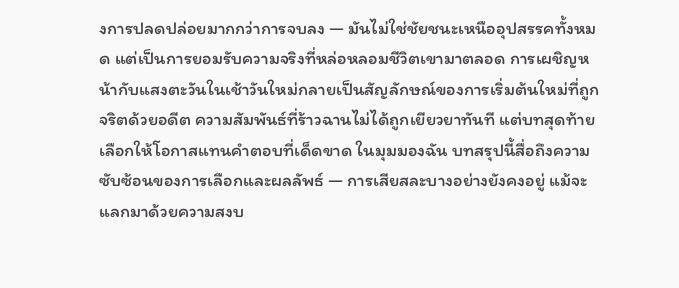งการปลดปล่อยมากกว่าการจบลง — มันไม่ใช่ชัยชนะเหนืออุปสรรคทั้งหมด แต่เป็นการยอมรับความจริงที่หล่อหลอมชีวิตเขามาตลอด การเผชิญหน้ากับแสงตะวันในเช้าวันใหม่กลายเป็นสัญลักษณ์ของการเริ่มต้นใหม่ที่ถูกจริตด้วยอดีต ความสัมพันธ์ที่ร้าวฉานไม่ได้ถูกเยียวยาทันที แต่บทสุดท้ายเลือกให้โอกาสแทนคำตอบที่เด็ดขาด ในมุมมองฉัน บทสรุปนี้สื่อถึงความซับซ้อนของการเลือกและผลลัพธ์ — การเสียสละบางอย่างยังคงอยู่ แม้จะแลกมาด้วยความสงบ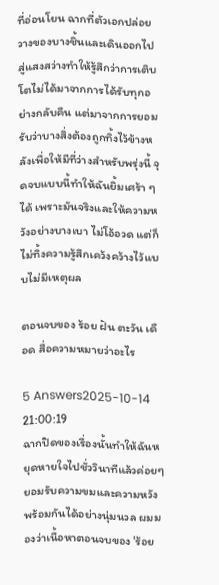ที่อ่อนโยน ฉากที่ตัวเอกปล่อยวางของบางชิ้นและเดินออกไปสู่แสงสว่างทำให้รู้สึกว่าการเติบโตไม่ได้มาจากการได้รับทุกอย่างกลับคืน แต่มาจากการยอมรับว่าบางสิ่งต้องถูกทิ้งไว้ข้างหลังเพื่อให้มีที่ว่างสำหรับพรุ่งนี้ จุดจบแบบนี้ทำให้ฉันยิ้มเศร้า ๆ ได้ เพราะมันจริงและให้ความหวังอย่างบางเบา ไม่โอ้อวด แต่ก็ไม่ทิ้งความรู้สึกเคว้งคว้างไว้แบบไม่มีเหตุผล

ตอนจบของ ร้อย ฝัน ตะวัน เดือด สื่อความหมายว่าอะไร

5 Answers2025-10-14 21:00:19
ฉากปิดของเรื่องนั้นทำให้ฉันหยุดหายใจไปชั่ววินาทีแล้วค่อยๆยอมรับความขมและความหวังพร้อมกันได้อย่างนุ่มนวล ผมมองว่าเนื้อหาตอนจบของ 'ร้อย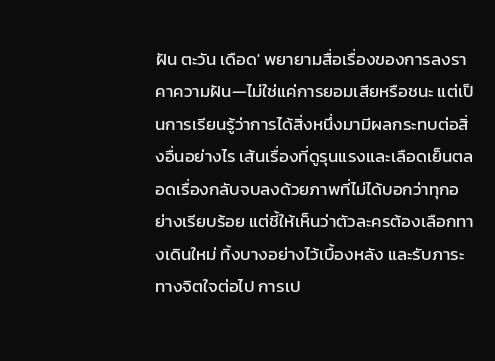ฝัน ตะวัน เดือด' พยายามสื่อเรื่องของการลงราคาความฝัน—ไม่ใช่แค่การยอมเสียหรือชนะ แต่เป็นการเรียนรู้ว่าการได้สิ่งหนึ่งมามีผลกระทบต่อสิ่งอื่นอย่างไร เส้นเรื่องที่ดูรุนแรงและเลือดเย็นตลอดเรื่องกลับจบลงด้วยภาพที่ไม่ได้บอกว่าทุกอย่างเรียบร้อย แต่ชี้ให้เห็นว่าตัวละครต้องเลือกทางเดินใหม่ ทิ้งบางอย่างไว้เบื้องหลัง และรับภาระทางจิตใจต่อไป การเป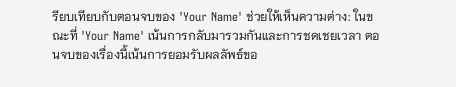รียบเทียบกับตอนจบของ 'Your Name' ช่วยให้เห็นความต่าง: ในขณะที่ 'Your Name' เน้นการกลับมารวมกันและการชดเชยเวลา ตอนจบของเรื่องนี้เน้นการยอมรับผลลัพธ์ขอ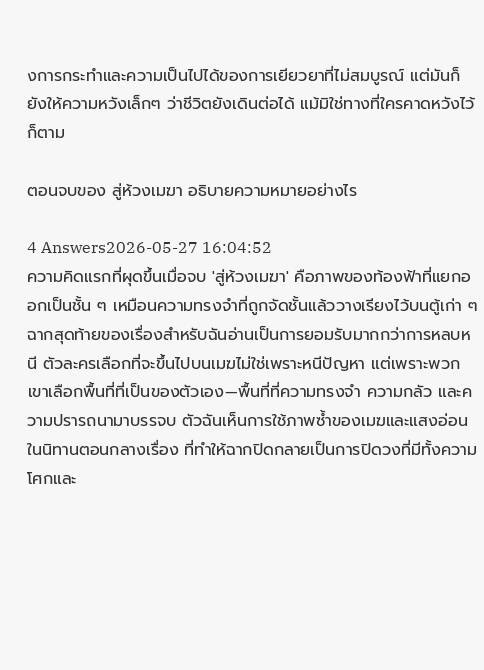งการกระทำและความเป็นไปได้ของการเยียวยาที่ไม่สมบูรณ์ แต่มันก็ยังให้ความหวังเล็กๆ ว่าชีวิตยังเดินต่อได้ แม้มิใช่ทางที่ใครคาดหวังไว้ก็ตาม

ตอนจบของ สู่ห้วงเมฆา อธิบายความหมายอย่างไร

4 Answers2026-05-27 16:04:52
ความคิดแรกที่ผุดขึ้นเมื่อจบ 'สู่ห้วงเมฆา' คือภาพของท้องฟ้าที่แยกออกเป็นชั้น ๆ เหมือนความทรงจำที่ถูกจัดชั้นแล้ววางเรียงไว้บนตู้เก่า ๆ ฉากสุดท้ายของเรื่องสำหรับฉันอ่านเป็นการยอมรับมากกว่าการหลบหนี ตัวละครเลือกที่จะขึ้นไปบนเมฆไม่ใช่เพราะหนีปัญหา แต่เพราะพวกเขาเลือกพื้นที่ที่เป็นของตัวเอง—พื้นที่ที่ความทรงจำ ความกลัว และความปรารถนามาบรรจบ ตัวฉันเห็นการใช้ภาพซ้ำของเมฆและแสงอ่อนในนิทานตอนกลางเรื่อง ที่ทำให้ฉากปิดกลายเป็นการปิดวงที่มีทั้งความโศกและ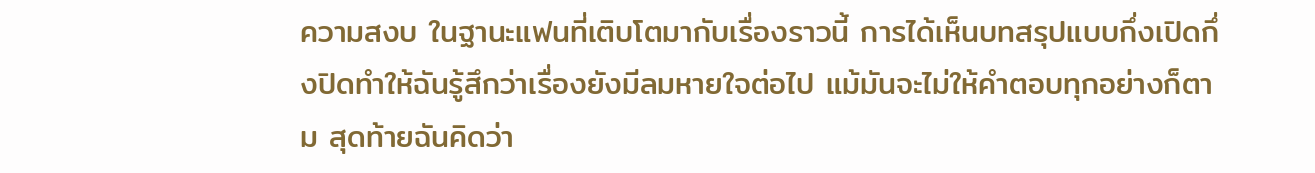ความสงบ ในฐานะแฟนที่เติบโตมากับเรื่องราวนี้ การได้เห็นบทสรุปแบบกึ่งเปิดกึ่งปิดทำให้ฉันรู้สึกว่าเรื่องยังมีลมหายใจต่อไป แม้มันจะไม่ให้คำตอบทุกอย่างก็ตาม สุดท้ายฉันคิดว่า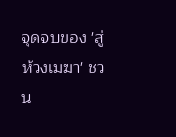จุดจบของ 'สู่ห้วงเมฆา' ชวน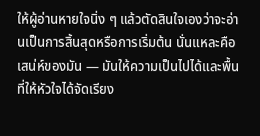ให้ผู้อ่านหายใจนิ่ง ๆ แล้วตัดสินใจเองว่าจะอ่านเป็นการสิ้นสุดหรือการเริ่มต้น นั่นแหละคือเสน่ห์ของมัน — มันให้ความเป็นไปได้และพื้นที่ให้หัวใจได้จัดเรียง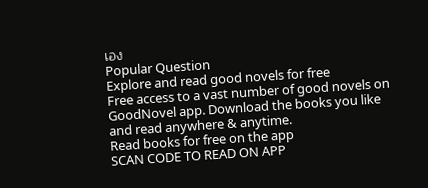เอง
Popular Question
Explore and read good novels for free
Free access to a vast number of good novels on GoodNovel app. Download the books you like and read anywhere & anytime.
Read books for free on the app
SCAN CODE TO READ ON APP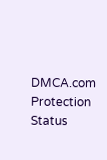DMCA.com Protection Status